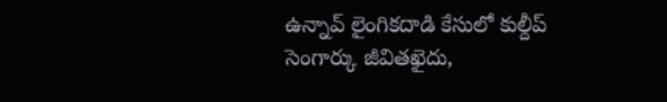ఉన్నావ్ లైంగికదాడి కేసులో కుల్దీప్ సెంగార్కు జీవితఖైదు,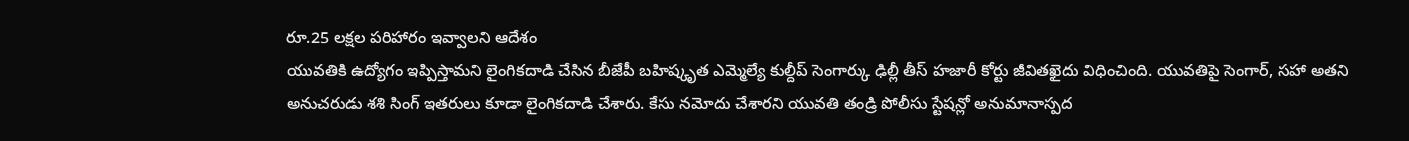రూ.25 లక్షల పరిహారం ఇవ్వాలని ఆదేశం
యువతికి ఉద్యోగం ఇప్పిస్తామని లైంగికదాడి చేసిన బీజేపీ బహిష్కృత ఎమ్మెల్యే కుల్దీప్ సెంగార్కు ఢిల్లీ తీస్ హజారీ కోర్టు జీవితఖైదు విధించింది. యువతిపై సెంగార్, సహా అతని అనుచరుడు శశి సింగ్ ఇతరులు కూడా లైంగికదాడి చేశారు. కేసు నమోదు చేశారని యువతి తండ్రి పోలీసు స్టేషన్లో అనుమానాస్పద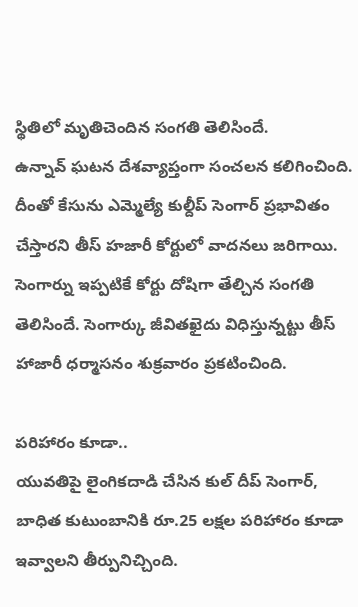స్థితిలో మృతిచెందిన సంగతి తెలిసిందే.
ఉన్నావ్ ఘటన దేశవ్యాప్తంగా సంచలన కలిగించింది. దీంతో కేసును ఎమ్మెల్యే కుల్దీప్ సెంగార్ ప్రభావితం చేస్తారని తీస్ హజారీ కోర్టులో వాదనలు జరిగాయి. సెంగార్ను ఇప్పటికే కోర్టు దోషిగా తేల్చిన సంగతి తెలిసిందే. సెంగార్కు జీవితఖైదు విధిస్తున్నట్టు తీస్ హాజారీ ధర్మాసనం శుక్రవారం ప్రకటించింది.

పరిహారం కూడా..
యువతిపై లైంగికదాడి చేసిన కుల్ దీప్ సెంగార్, బాధిత కుటుంబానికి రూ.25 లక్షల పరిహారం కూడా ఇవ్వాలని తీర్పునిచ్చింది.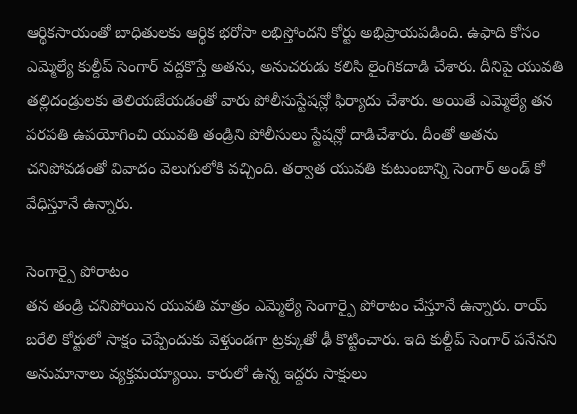ఆర్థికసాయంతో బాధితులకు ఆర్థిక భరోసా లభిస్తోందని కోర్టు అభిప్రాయపడింది. ఉఫాది కోసం ఎమ్మెల్యే కుల్దీప్ సెంగార్ వద్దకొస్తే అతను, అనుచరుడు కలిసి లైంగికదాడి చేశారు. దీనిపై యువతి తల్లిదండ్రులకు తెలియజేయడంతో వారు పోలీసుస్టేషన్లో ఫిర్యాదు చేశారు. అయితే ఎమ్మెల్యే తన పరపతి ఉపయోగించి యువతి తండ్రిని పోలీసులు స్టేషన్లో దాడిచేశారు. దీంతో అతను చనిపోవడంతో వివాదం వెలుగులోకి వచ్చింది. తర్వాత యువతి కుటుంబాన్ని సెంగార్ అండ్ కో వేధిస్తూనే ఉన్నారు.

సెంగార్పై పోరాటం
తన తండ్రి చనిపోయిన యువతి మాత్రం ఎమ్మెల్యే సెంగార్పై పోరాటం చేస్తూనే ఉన్నారు. రాయ్ బరేలి కోర్టులో సాక్షం చెప్పేందుకు వెళ్తుండగా ట్రక్కుతో ఢీ కొట్టించారు. ఇది కుల్దీప్ సెంగార్ పనేనని అనుమానాలు వ్యక్తమయ్యాయి. కారులో ఉన్న ఇద్దరు సాక్షులు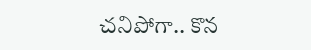చనిపోగా.. కొన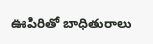ఊపిరితో బాధితురాలు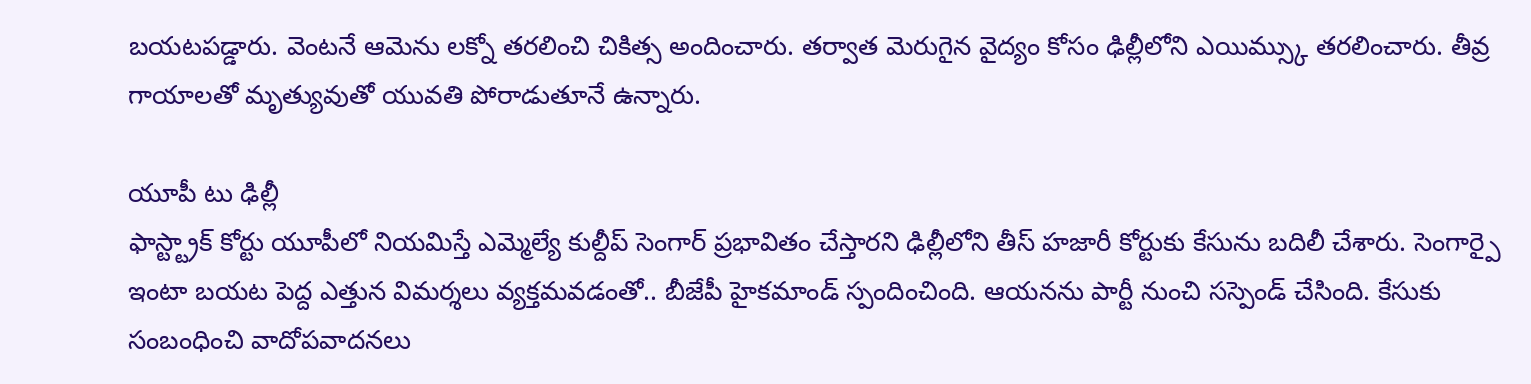బయటపడ్డారు. వెంటనే ఆమెను లక్నో తరలించి చికిత్స అందించారు. తర్వాత మెరుగైన వైద్యం కోసం ఢిల్లీలోని ఎయిమ్స్కు తరలించారు. తీవ్ర గాయాలతో మృత్యువుతో యువతి పోరాడుతూనే ఉన్నారు.

యూపీ టు ఢిల్లీ
ఫాస్ట్ట్రాక్ కోర్టు యూపీలో నియమిస్తే ఎమ్మెల్యే కుల్దీప్ సెంగార్ ప్రభావితం చేస్తారని ఢిల్లీలోని తీస్ హజారీ కోర్టుకు కేసును బదిలీ చేశారు. సెంగార్పై ఇంటా బయట పెద్ద ఎత్తున విమర్శలు వ్యక్తమవడంతో.. బీజేపీ హైకమాండ్ స్పందించింది. ఆయనను పార్టీ నుంచి సస్పెండ్ చేసింది. కేసుకు సంబంధించి వాదోపవాదనలు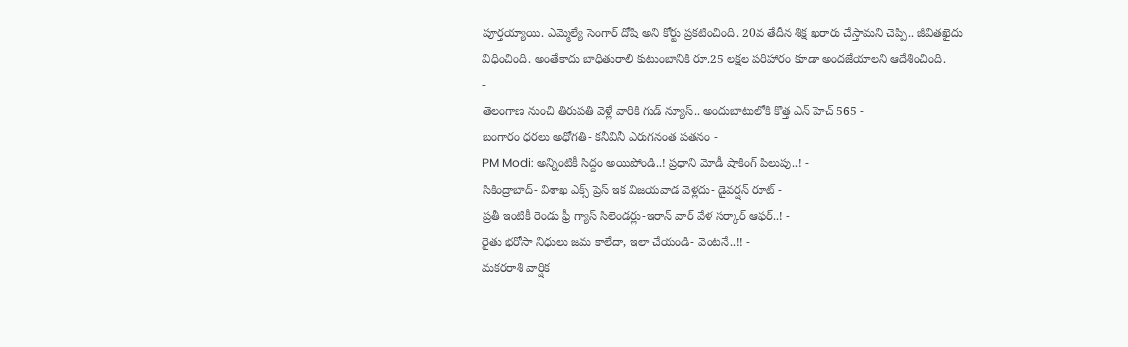పూర్తయ్యాయి. ఎమ్మెల్యే సెంగార్ దోషి అని కోర్టు ప్రకటించింది. 20వ తేదీన శిక్ష ఖరారు చేస్తామని చెప్పి.. జీవితఖైదు విధించింది. అంతేకాదు బాధితురాలి కుటుంబానికి రూ.25 లక్షల పరిహారం కూడా అందజేయాలని ఆదేశించింది.
-
తెలంగాణ నుంచి తిరుపతి వెళ్లే వారికి గుడ్ న్యూస్.. అందుబాటులోకి కొత్త ఎన్ హెచ్ 565 -
బంగారం ధరలు అధోగతి- కనీవినీ ఎరుగనంత పతనం -
PM Modi: అన్నింటికీ సిద్దం అయిపోండి..! ప్రధాని మోడీ షాకింగ్ పిలుపు..! -
సికింద్రాబాద్- విశాఖ ఎక్స్ ప్రెస్ ఇక విజయవాడ వెళ్లదు- డైవర్షన్ రూట్ -
ప్రతీ ఇంటికీ రెండు ఫ్రీ గ్యాస్ సిలెండర్లు-ఇరాన్ వార్ వేళ సర్కార్ ఆఫర్..! -
రైతు భరోసా నిధులు జమ కాలేదా, ఇలా చేయండి- వెంటనే..!! -
మకరరాశి వార్షిక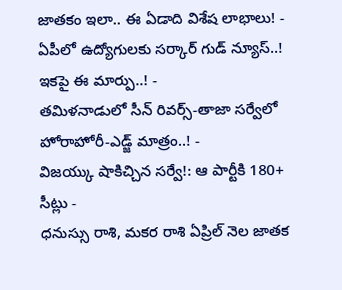జాతకం ఇలా.. ఈ ఏడాది విశేష లాభాలు! -
ఏపీలో ఉద్యోగులకు సర్కార్ గుడ్ న్యూస్..! ఇకపై ఈ మార్పు..! -
తమిళనాడులో సీన్ రివర్స్-తాజా సర్వేలో హోరాహోరీ-ఎడ్జ్ మాత్రం..! -
విజయ్కు షాకిచ్చిన సర్వే!: ఆ పార్టీకి 180+ సీట్లు -
ధనుస్సు రాశి, మకర రాశి ఏప్రిల్ నెల జాతక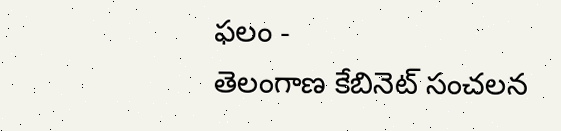ఫలం -
తెలంగాణ కేబినెట్ సంచలన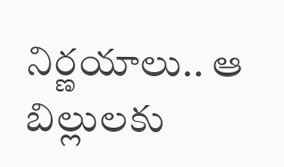నిర్ణయాలు.. ఆ బిల్లులకు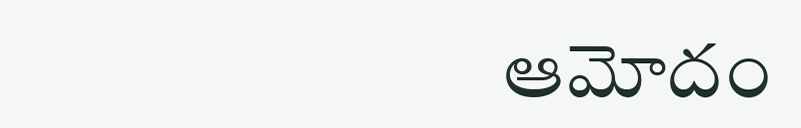ఆమోదం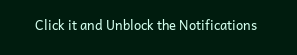Click it and Unblock the Notifications